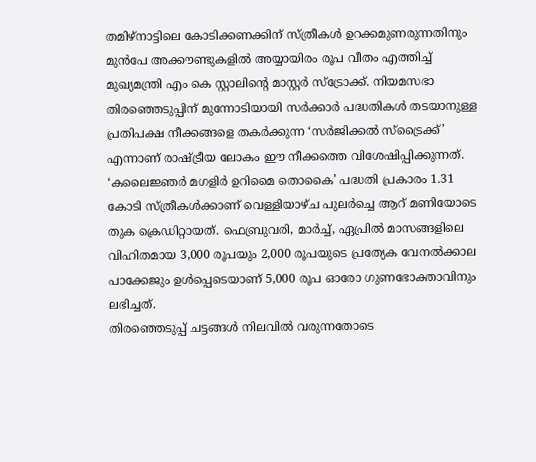തമിഴ്നാട്ടിലെ കോടിക്കണക്കിന് സ്ത്രീകൾ ഉറക്കമുണരുന്നതിനും മുൻപേ അക്കൗണ്ടുകളിൽ അയ്യായിരം രൂപ വീതം എത്തിച്ച് മുഖ്യമന്ത്രി എം കെ സ്റ്റാലിന്റെ മാസ്റ്റർ സ്ട്രോക്ക്. നിയമസഭാ തിരഞ്ഞെടുപ്പിന് മുന്നോടിയായി സർക്കാർ പദ്ധതികൾ തടയാനുള്ള പ്രതിപക്ഷ നീക്കങ്ങളെ തകർക്കുന്ന ‘സർജിക്കൽ സ്ട്രൈക്ക്’ എന്നാണ് രാഷ്ട്രീയ ലോകം ഈ നീക്കത്തെ വിശേഷിപ്പിക്കുന്നത്. ‘കലൈജ്ഞർ മഗളിർ ഉറിമൈ തൊകൈ’ പദ്ധതി പ്രകാരം 1.31 കോടി സ്ത്രീകൾക്കാണ് വെള്ളിയാഴ്ച പുലർച്ചെ ആറ് മണിയോടെ തുക ക്രെഡിറ്റായത്. ഫെബ്രുവരി, മാർച്ച്, ഏപ്രിൽ മാസങ്ങളിലെ വിഹിതമായ 3,000 രൂപയും 2,000 രൂപയുടെ പ്രത്യേക വേനൽക്കാല പാക്കേജും ഉൾപ്പെടെയാണ് 5,000 രൂപ ഓരോ ഗുണഭോക്താവിനും ലഭിച്ചത്.
തിരഞ്ഞെടുപ്പ് ചട്ടങ്ങൾ നിലവിൽ വരുന്നതോടെ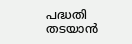പദ്ധതി തടയാൻ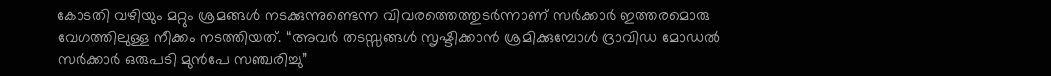കോടതി വഴിയും മറ്റും ശ്രമങ്ങൾ നടക്കുന്നുണ്ടെന്ന വിവരത്തെത്തുടർന്നാണ് സർക്കാർ ഇത്തരമൊരു വേഗത്തിലുള്ള നീക്കം നടത്തിയത്. “അവർ തടസ്സങ്ങൾ സൃഷ്ടിക്കാൻ ശ്രമിക്കുമ്പോൾ ദ്രാവിഡ മോഡൽ സർക്കാർ ഒരുപടി മുൻപേ സഞ്ചരിച്ചു”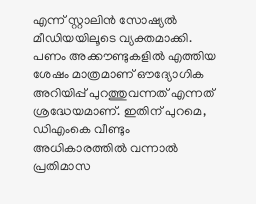എന്ന് സ്റ്റാലിൻ സോഷ്യൽ മീഡിയയിലൂടെ വ്യക്തമാക്കി. പണം അക്കൗണ്ടുകളിൽ എത്തിയ ശേഷം മാത്രമാണ് ഔദ്യോഗിക അറിയിപ്പ് പുറത്തുവന്നത് എന്നത് ശ്രദ്ധേയമാണ്. ഇതിന് പുറമെ, ഡിഎംകെ വീണ്ടും അധികാരത്തിൽ വന്നാൽ പ്രതിമാസ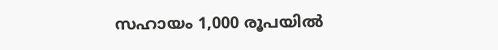സഹായം 1,000 രൂപയിൽ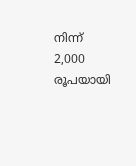നിന്ന് 2,000 രൂപയായി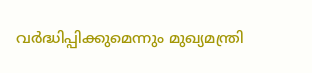വർദ്ധിപ്പിക്കുമെന്നും മുഖ്യമന്ത്രി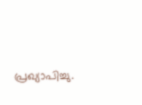പ്രഖ്യാപിച്ചു.